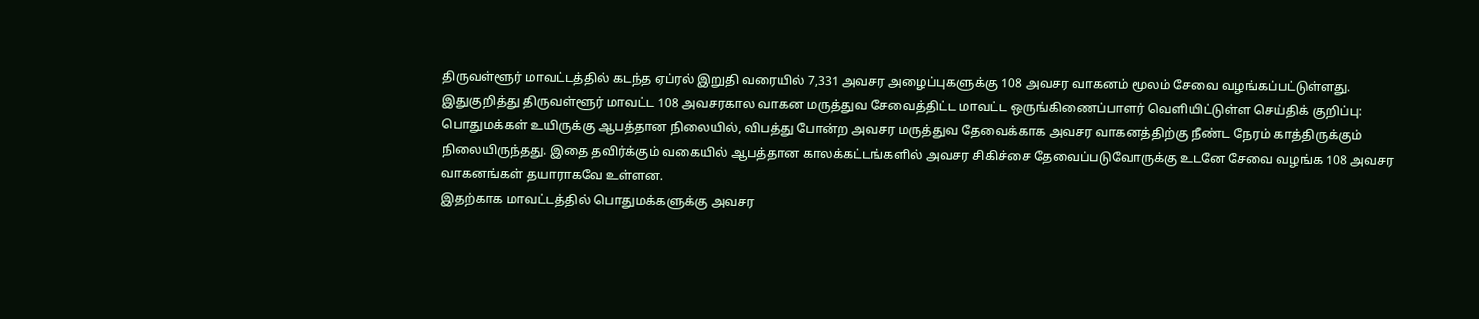திருவள்ளூர் மாவட்டத்தில் கடந்த ஏப்ரல் இறுதி வரையில் 7,331 அவசர அழைப்புகளுக்கு 108 அவசர வாகனம் மூலம் சேவை வழங்கப்பட்டுள்ளது.
இதுகுறித்து திருவள்ளூர் மாவட்ட 108 அவசரகால வாகன மருத்துவ சேவைத்திட்ட மாவட்ட ஒருங்கிணைப்பாளர் வெளியிட்டுள்ள செய்திக் குறிப்பு:
பொதுமக்கள் உயிருக்கு ஆபத்தான நிலையில், விபத்து போன்ற அவசர மருத்துவ தேவைக்காக அவசர வாகனத்திற்கு நீண்ட நேரம் காத்திருக்கும் நிலையிருந்தது. இதை தவிர்க்கும் வகையில் ஆபத்தான காலக்கட்டங்களில் அவசர சிகிச்சை தேவைப்படுவோருக்கு உடனே சேவை வழங்க 108 அவசர வாகனங்கள் தயாராகவே உள்ளன.
இதற்காக மாவட்டத்தில் பொதுமக்களுக்கு அவசர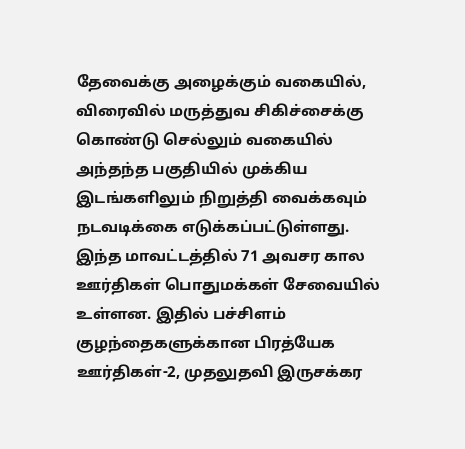தேவைக்கு அழைக்கும் வகையில், விரைவில் மருத்துவ சிகிச்சைக்கு கொண்டு செல்லும் வகையில் அந்தந்த பகுதியில் முக்கிய இடங்களிலும் நிறுத்தி வைக்கவும் நடவடிக்கை எடுக்கப்பட்டுள்ளது.
இந்த மாவட்டத்தில் 71 அவசர கால ஊர்திகள் பொதுமக்கள் சேவையில் உள்ளன. இதில் பச்சிளம் குழந்தைகளுக்கான பிரத்யேக ஊர்திகள்-2, முதலுதவி இருசக்கர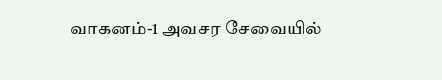வாகனம்-1 அவசர சேவையில்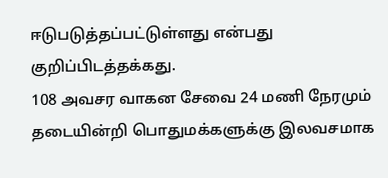ஈடுபடுத்தப்பட்டுள்ளது என்பது குறிப்பிடத்தக்கது.
108 அவசர வாகன சேவை 24 மணி நேரமும் தடையின்றி பொதுமக்களுக்கு இலவசமாக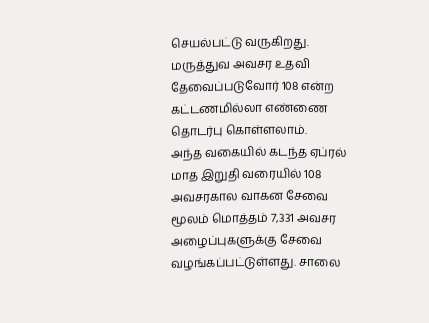செயல்பட்டு வருகிறது. மருத்துவ அவசர உதவி தேவைப்படுவோர் 108 என்ற கட்டணமில்லா எண்ணை தொடர்பு கொள்ளலாம்.
அந்த வகையில் கடந்த ஏப்ரல் மாத இறுதி வரையில் 108 அவசரகால வாகன சேவை மூலம் மொத்தம் 7,331 அவசர அழைப்புகளுக்கு சேவை வழங்கப்பட்டுள்ளது. சாலை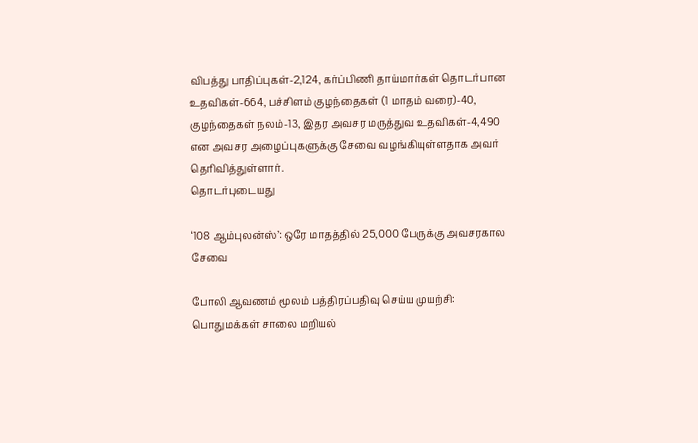விபத்து பாதிப்புகள்-2,124, கர்ப்பிணி தாய்மார்கள் தொடர்பான உதவிகள்-664, பச்சிளம் குழந்தைகள் (1 மாதம் வரை)-40, குழந்தைகள் நலம்-13, இதர அவசர மருத்துவ உதவிகள்-4,490 என அவசர அழைப்புகளுக்கு சேவை வழங்கியுள்ளதாக அவர் தெரிவித்துள்ளார்.
தொடர்புடையது

‘108 ஆம்புலன்ஸ்’: ஒரே மாதத்தில் 25,000 பேருக்கு அவசரகால சேவை

போலி ஆவணம் மூலம் பத்திரப்பதிவு செய்ய முயற்சி: பொதுமக்கள் சாலை மறியல்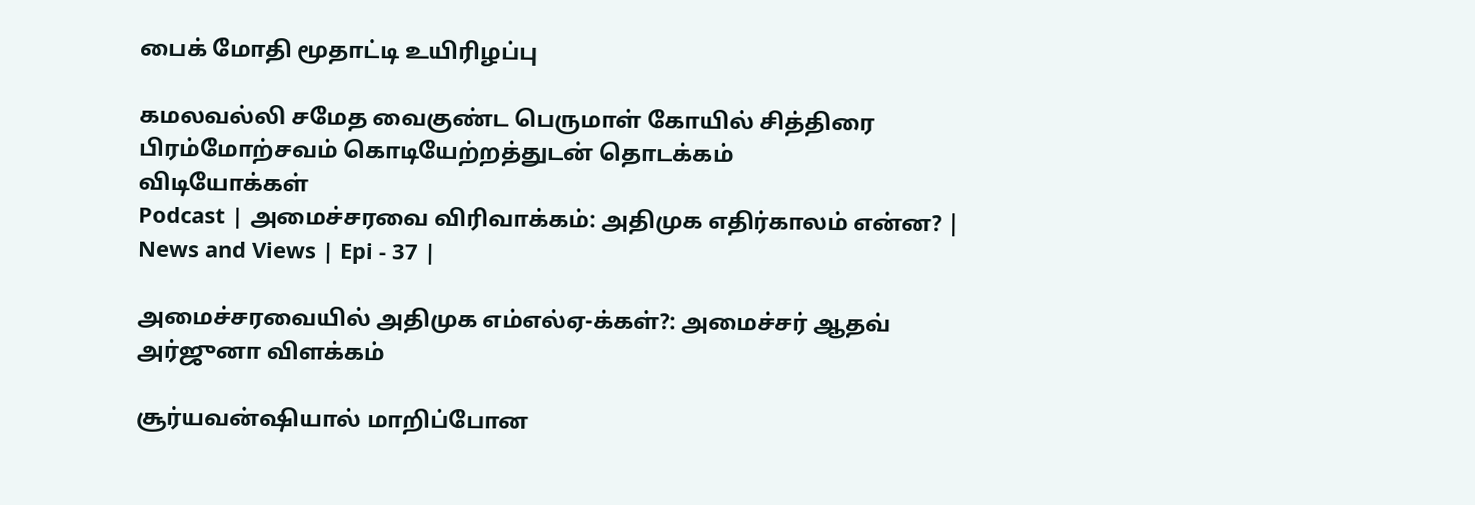பைக் மோதி மூதாட்டி உயிரிழப்பு

கமலவல்லி சமேத வைகுண்ட பெருமாள் கோயில் சித்திரை பிரம்மோற்சவம் கொடியேற்றத்துடன் தொடக்கம்
விடியோக்கள்
Podcast | அமைச்சரவை விரிவாக்கம்: அதிமுக எதிர்காலம் என்ன? | News and Views | Epi - 37 |

அமைச்சரவையில் அதிமுக எம்எல்ஏ-க்கள்?: அமைச்சர் ஆதவ் அர்ஜுனா விளக்கம்

சூர்யவன்ஷியால் மாறிப்போன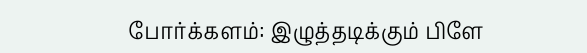போர்க்களம்: இழுத்தடிக்கும் பிளே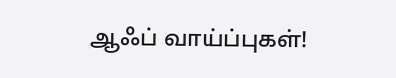ஆஃப் வாய்ப்புகள்!